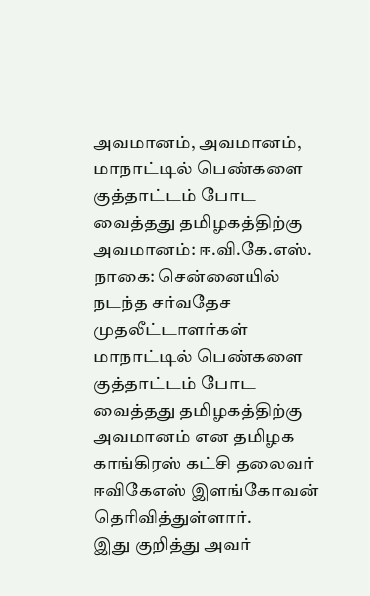அவமானம், அவமானம், மாநாட்டில் பெண்களை குத்தாட்டம் போட வைத்தது தமிழகத்திற்கு அவமானம்: ஈ.வி.கே.எஸ்.
நாகை: சென்னையில் நடந்த சர்வதேச முதலீட்டாளர்கள் மாநாட்டில் பெண்களை குத்தாட்டம் போட வைத்தது தமிழகத்திற்கு அவமானம் என தமிழக காங்கிரஸ் கட்சி தலைவர் ஈவிகேஎஸ் இளங்கோவன் தெரிவித்துள்ளார்.
இது குறித்து அவர்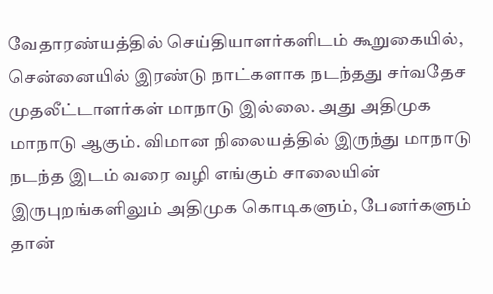வேதாரண்யத்தில் செய்தியாளர்களிடம் கூறுகையில்,
சென்னையில் இரண்டு நாட்களாக நடந்தது சர்வதேச முதலீட்டாளர்கள் மாநாடு இல்லை. அது அதிமுக மாநாடு ஆகும். விமான நிலையத்தில் இருந்து மாநாடு நடந்த இடம் வரை வழி எங்கும் சாலையின் இருபுறங்களிலும் அதிமுக கொடிகளும், பேனர்களும் தான்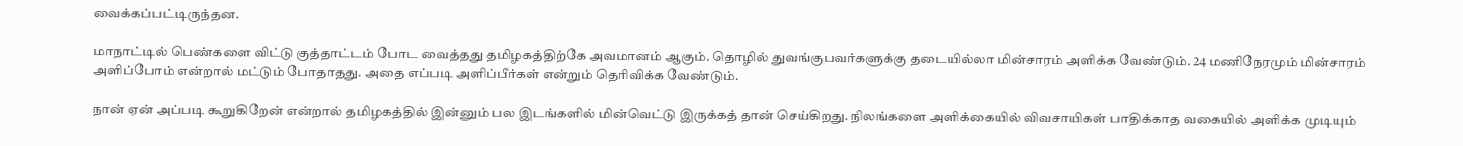வைக்கப்பட்டிருந்தன.

மாநாட்டில் பெண்களை விட்டு குத்தாட்டம் போட வைத்தது தமிழகத்திற்கே அவமானம் ஆகும். தொழில் துவங்குபவர்களுக்கு தடையில்லா மின்சாரம் அளிக்க வேண்டும். 24 மணிநேரமும் மின்சாரம் அளிப்போம் என்றால் மட்டும் போதாதது. அதை எப்படி அளிப்பீர்கள் என்றும் தெரிவிக்க வேண்டும்.

நான் ஏன் அப்படி கூறுகிறேன் என்றால் தமிழகத்தில் இன்னும் பல இடங்களில் மின்வெட்டு இருக்கத் தான் செய்கிறது. நிலங்களை அளிக்கையில் விவசாயிகள் பாதிக்காத வகையில் அளிக்க முடியும்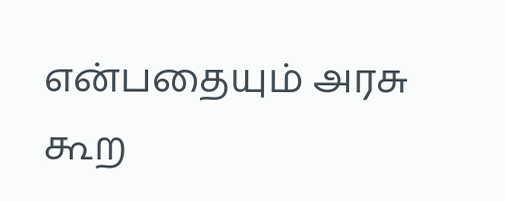என்பதையும் அரசு கூற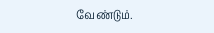வேண்டும்.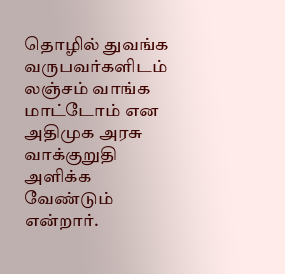தொழில் துவங்க வருபவர்களிடம் லஞ்சம் வாங்க மாட்டோம் என அதிமுக அரசு வாக்குறுதி அளிக்க வேண்டும் என்றார்.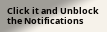Click it and Unblock the Notifications